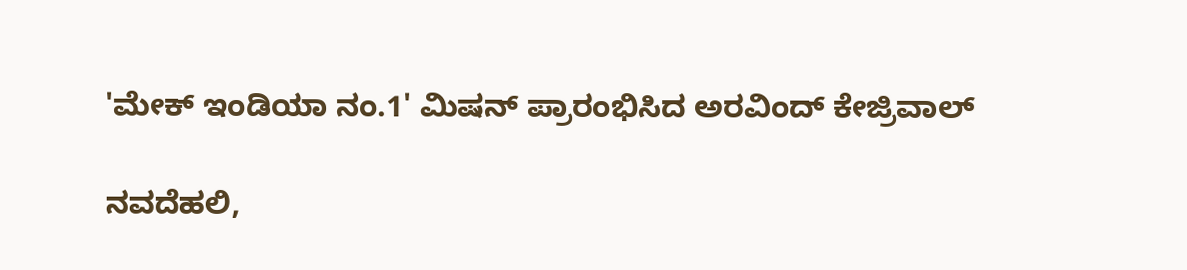'ಮೇಕ್ ಇಂಡಿಯಾ ನಂ.1' ಮಿಷನ್ ಪ್ರಾರಂಭಿಸಿದ ಅರವಿಂದ್‌ ಕೇಜ್ರಿವಾಲ್

ನವದೆಹಲಿ,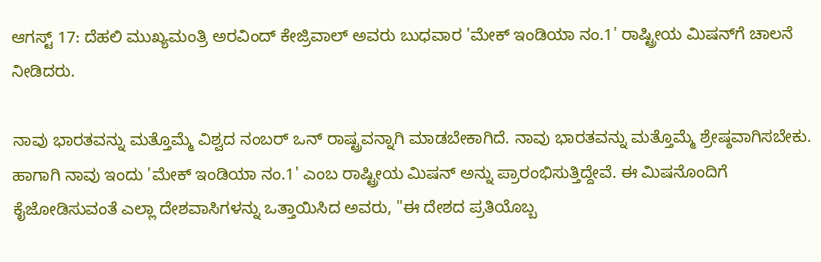ಆಗಸ್ಟ್‌ 17: ದೆಹಲಿ ಮುಖ್ಯಮಂತ್ರಿ ಅರವಿಂದ್ ಕೇಜ್ರಿವಾಲ್ ಅವರು ಬುಧವಾರ 'ಮೇಕ್ ಇಂಡಿಯಾ ನಂ.1' ರಾಷ್ಟ್ರೀಯ ಮಿಷನ್‌ಗೆ ಚಾಲನೆ ನೀಡಿದರು.

ನಾವು ಭಾರತವನ್ನು ಮತ್ತೊಮ್ಮೆ ವಿಶ್ವದ ನಂಬರ್ ಒನ್ ರಾಷ್ಟ್ರವನ್ನಾಗಿ ಮಾಡಬೇಕಾಗಿದೆ. ನಾವು ಭಾರತವನ್ನು ಮತ್ತೊಮ್ಮೆ ಶ್ರೇಷ್ಠವಾಗಿಸಬೇಕು. ಹಾಗಾಗಿ ನಾವು ಇಂದು 'ಮೇಕ್ ಇಂಡಿಯಾ ನಂ.1' ಎಂಬ ರಾಷ್ಟ್ರೀಯ ಮಿಷನ್ ಅನ್ನು ಪ್ರಾರಂಭಿಸುತ್ತಿದ್ದೇವೆ. ಈ ಮಿಷನೊಂದಿಗೆ ಕೈಜೋಡಿಸುವಂತೆ ಎಲ್ಲಾ ದೇಶವಾಸಿಗಳನ್ನು ಒತ್ತಾಯಿಸಿದ ಅವರು, "ಈ ದೇಶದ ಪ್ರತಿಯೊಬ್ಬ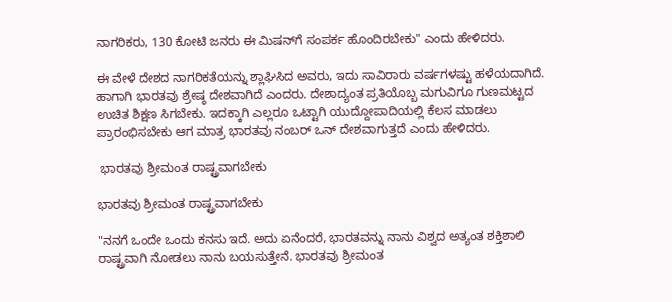ನಾಗರಿಕರು, 130 ಕೋಟಿ ಜನರು ಈ ಮಿಷನ್‌ಗೆ ಸಂಪರ್ಕ ಹೊಂದಿರಬೇಕು" ಎಂದು ಹೇಳಿದರು.

ಈ ವೇಳೆ ದೇಶದ ನಾಗರಿಕತೆಯನ್ನು ಶ್ಲಾಘಿಸಿದ ಅವರು, ಇದು ಸಾವಿರಾರು ವರ್ಷಗಳಷ್ಟು ಹಳೆಯದಾಗಿದೆ. ಹಾಗಾಗಿ ಭಾರತವು ಶ್ರೇಷ್ಠ ದೇಶವಾಗಿದೆ ಎಂದರು. ದೇಶಾದ್ಯಂತ ಪ್ರತಿಯೊಬ್ಬ ಮಗುವಿಗೂ ಗುಣಮಟ್ಟದ ಉಚಿತ ಶಿಕ್ಷಣ ಸಿಗಬೇಕು. ಇದಕ್ಕಾಗಿ ಎಲ್ಲರೂ ಒಟ್ಟಾಗಿ ಯುದ್ದೋಪಾದಿಯಲ್ಲಿ ಕೆಲಸ ಮಾಡಲು ಪ್ರಾರಂಭಿಸಬೇಕು ಆಗ ಮಾತ್ರ ಭಾರತವು ನಂಬರ್ ಒನ್ ದೇಶವಾಗುತ್ತದೆ ಎಂದು ಹೇಳಿದರು.

 ಭಾರತವು ಶ್ರೀಮಂತ ರಾಷ್ಟ್ರವಾಗಬೇಕು

ಭಾರತವು ಶ್ರೀಮಂತ ರಾಷ್ಟ್ರವಾಗಬೇಕು

"ನನಗೆ ಒಂದೇ ಒಂದು ಕನಸು ಇದೆ. ಅದು ಏನೆಂದರೆ, ಭಾರತವನ್ನು ನಾನು ವಿಶ್ವದ ಅತ್ಯಂತ ಶಕ್ತಿಶಾಲಿ ರಾಷ್ಟ್ರವಾಗಿ ನೋಡಲು ನಾನು ಬಯಸುತ್ತೇನೆ. ಭಾರತವು ಶ್ರೀಮಂತ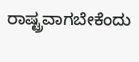ರಾಷ್ಟ್ರವಾಗಬೇಕೆಂದು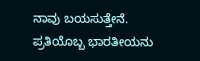ನಾವು ಬಯಸುತ್ತೇನೆ. ಪ್ರತಿಯೊಬ್ಬ ಭಾರತೀಯನು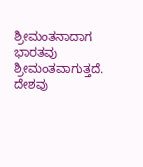ಶ್ರೀಮಂತನಾದಾಗ ಭಾರತವು ಶ್ರೀಮಂತವಾಗುತ್ತದೆ. ದೇಶವು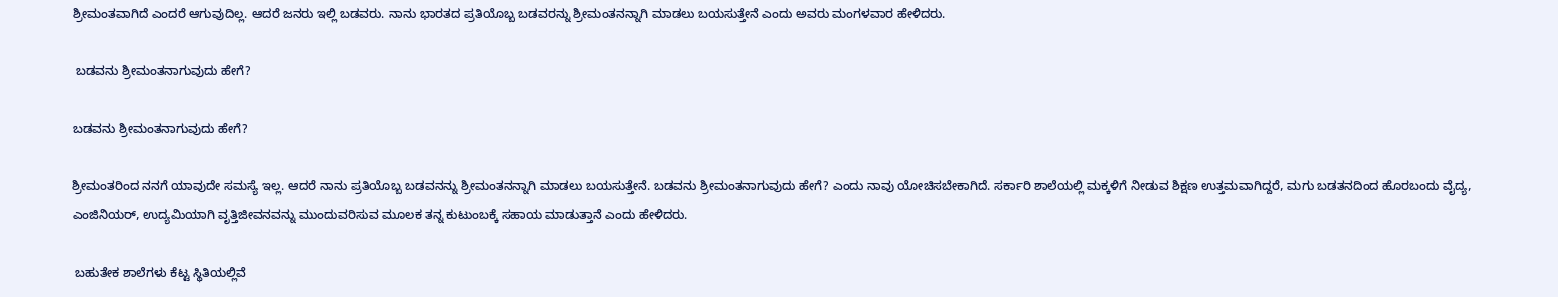ಶ್ರೀಮಂತವಾಗಿದೆ ಎಂದರೆ ಆಗುವುದಿಲ್ಲ. ಆದರೆ ಜನರು ಇಲ್ಲಿ ಬಡವರು. ನಾನು ಭಾರತದ ಪ್ರತಿಯೊಬ್ಬ ಬಡವರನ್ನು ಶ್ರೀಮಂತನನ್ನಾಗಿ ಮಾಡಲು ಬಯಸುತ್ತೇನೆ ಎಂದು ಅವರು ಮಂಗಳವಾರ ಹೇಳಿದರು.

 ಬಡವನು ಶ್ರೀಮಂತನಾಗುವುದು ಹೇಗೆ?

ಬಡವನು ಶ್ರೀಮಂತನಾಗುವುದು ಹೇಗೆ?

ಶ್ರೀಮಂತರಿಂದ ನನಗೆ ಯಾವುದೇ ಸಮಸ್ಯೆ ಇಲ್ಲ. ಆದರೆ ನಾನು ಪ್ರತಿಯೊಬ್ಬ ಬಡವನನ್ನು ಶ್ರೀಮಂತನನ್ನಾಗಿ ಮಾಡಲು ಬಯಸುತ್ತೇನೆ. ಬಡವನು ಶ್ರೀಮಂತನಾಗುವುದು ಹೇಗೆ? ಎಂದು ನಾವು ಯೋಚಿಸಬೇಕಾಗಿದೆ. ಸರ್ಕಾರಿ ಶಾಲೆಯಲ್ಲಿ ಮಕ್ಕಳಿಗೆ ನೀಡುವ ಶಿಕ್ಷಣ ಉತ್ತಮವಾಗಿದ್ದರೆ, ಮಗು ಬಡತನದಿಂದ ಹೊರಬಂದು ವೈದ್ಯ, ಎಂಜಿನಿಯರ್, ಉದ್ಯಮಿಯಾಗಿ ವೃತ್ತಿಜೀವನವನ್ನು ಮುಂದುವರಿಸುವ ಮೂಲಕ ತನ್ನ ಕುಟುಂಬಕ್ಕೆ ಸಹಾಯ ಮಾಡುತ್ತಾನೆ ಎಂದು ಹೇಳಿದರು.

 ಬಹುತೇಕ ಶಾಲೆಗಳು ಕೆಟ್ಟ ಸ್ಥಿತಿಯಲ್ಲಿವೆ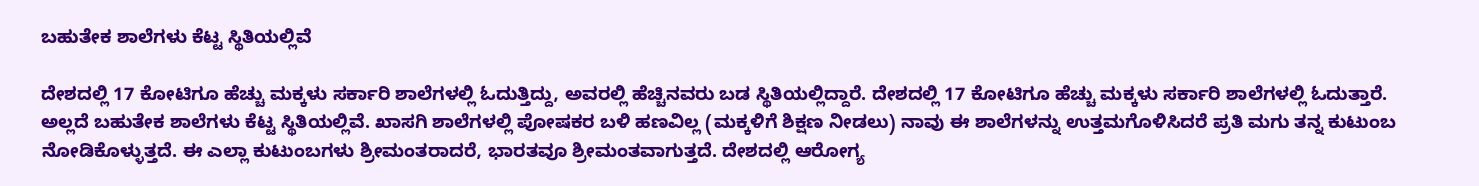ಬಹುತೇಕ ಶಾಲೆಗಳು ಕೆಟ್ಟ ಸ್ಥಿತಿಯಲ್ಲಿವೆ

ದೇಶದಲ್ಲಿ 17 ಕೋಟಿಗೂ ಹೆಚ್ಚು ಮಕ್ಕಳು ಸರ್ಕಾರಿ ಶಾಲೆಗಳಲ್ಲಿ ಓದುತ್ತಿದ್ದು, ಅವರಲ್ಲಿ ಹೆಚ್ಚಿನವರು ಬಡ ಸ್ಥಿತಿಯಲ್ಲಿದ್ದಾರೆ. ದೇಶದಲ್ಲಿ 17 ಕೋಟಿಗೂ ಹೆಚ್ಚು ಮಕ್ಕಳು ಸರ್ಕಾರಿ ಶಾಲೆಗಳಲ್ಲಿ ಓದುತ್ತಾರೆ. ಅಲ್ಲದೆ ಬಹುತೇಕ ಶಾಲೆಗಳು ಕೆಟ್ಟ ಸ್ಥಿತಿಯಲ್ಲಿವೆ. ಖಾಸಗಿ ಶಾಲೆಗಳಲ್ಲಿ ಪೋಷಕರ ಬಳಿ ಹಣವಿಲ್ಲ (ಮಕ್ಕಳಿಗೆ ಶಿಕ್ಷಣ ನೀಡಲು) ನಾವು ಈ ಶಾಲೆಗಳನ್ನು ಉತ್ತಮಗೊಳಿಸಿದರೆ ಪ್ರತಿ ಮಗು ತನ್ನ ಕುಟುಂಬ ನೋಡಿಕೊಳ್ಳುತ್ತದೆ. ಈ ಎಲ್ಲಾ ಕುಟುಂಬಗಳು ಶ್ರೀಮಂತರಾದರೆ, ಭಾರತವೂ ಶ್ರೀಮಂತವಾಗುತ್ತದೆ. ದೇಶದಲ್ಲಿ ಆರೋಗ್ಯ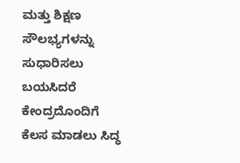ಮತ್ತು ಶಿಕ್ಷಣ ಸೌಲಭ್ಯಗಳನ್ನು ಸುಧಾರಿಸಲು ಬಯಸಿದರೆ ಕೇಂದ್ರದೊಂದಿಗೆ ಕೆಲಸ ಮಾಡಲು ಸಿದ್ಧ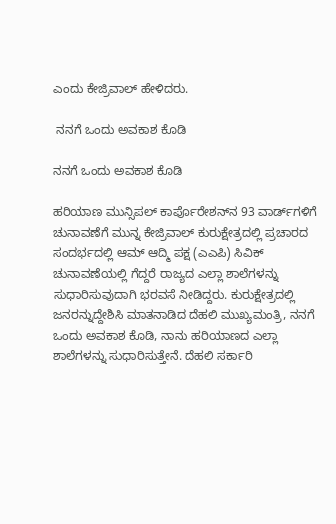ಎಂದು ಕೇಜ್ರಿವಾಲ್ ಹೇಳಿದರು.

 ನನಗೆ ಒಂದು ಅವಕಾಶ ಕೊಡಿ

ನನಗೆ ಒಂದು ಅವಕಾಶ ಕೊಡಿ

ಹರಿಯಾಣ ಮುನ್ಸಿಪಲ್ ಕಾರ್ಪೊರೇಶನ್‌ನ 93 ವಾರ್ಡ್‌ಗಳಿಗೆ ಚುನಾವಣೆಗೆ ಮುನ್ನ ಕೇಜ್ರಿವಾಲ್ ಕುರುಕ್ಷೇತ್ರದಲ್ಲಿ ಪ್ರಚಾರದ ಸಂದರ್ಭದಲ್ಲಿ ಆಮ್ ಆದ್ಮಿ ಪಕ್ಷ (ಎಎಪಿ) ಸಿವಿಕ್ ಚುನಾವಣೆಯಲ್ಲಿ ಗೆದ್ದರೆ ರಾಜ್ಯದ ಎಲ್ಲಾ ಶಾಲೆಗಳನ್ನು ಸುಧಾರಿಸುವುದಾಗಿ ಭರವಸೆ ನೀಡಿದ್ದರು. ಕುರುಕ್ಷೇತ್ರದಲ್ಲಿ ಜನರನ್ನುದ್ದೇಶಿಸಿ ಮಾತನಾಡಿದ ದೆಹಲಿ ಮುಖ್ಯಮಂತ್ರಿ, ನನಗೆ ಒಂದು ಅವಕಾಶ ಕೊಡಿ, ನಾನು ಹರಿಯಾಣದ ಎಲ್ಲಾ ಶಾಲೆಗಳನ್ನು ಸುಧಾರಿಸುತ್ತೇನೆ. ದೆಹಲಿ ಸರ್ಕಾರಿ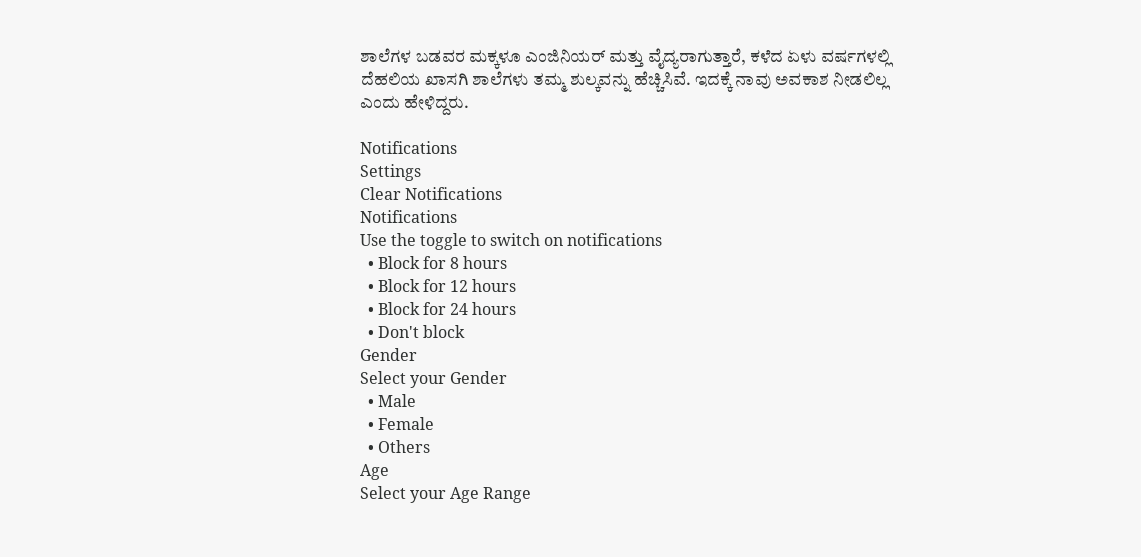ಶಾಲೆಗಳ ಬಡವರ ಮಕ್ಕಳೂ ಎಂಜಿನಿಯರ್ ಮತ್ತು ವೈದ್ಯರಾಗುತ್ತಾರೆ, ಕಳೆದ ಏಳು ವರ್ಷಗಳಲ್ಲಿ ದೆಹಲಿಯ ಖಾಸಗಿ ಶಾಲೆಗಳು ತಮ್ಮ ಶುಲ್ಕವನ್ನು ಹೆಚ್ಚಿಸಿವೆ. ಇದಕ್ಕೆ ನಾವು ಅವಕಾಶ ನೀಡಲಿಲ್ಲ ಎಂದು ಹೇಳಿದ್ದರು.

Notifications
Settings
Clear Notifications
Notifications
Use the toggle to switch on notifications
  • Block for 8 hours
  • Block for 12 hours
  • Block for 24 hours
  • Don't block
Gender
Select your Gender
  • Male
  • Female
  • Others
Age
Select your Age Range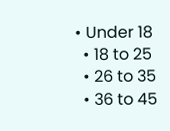• Under 18
  • 18 to 25
  • 26 to 35
  • 36 to 45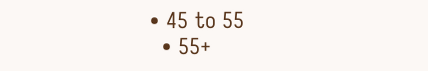• 45 to 55
  • 55+